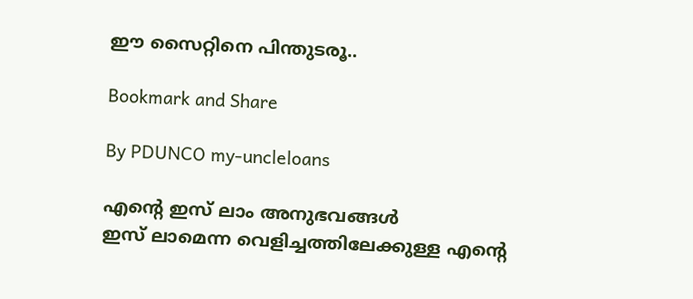ഈ സൈറ്റിനെ പിന്തുടരൂ..

Bookmark and Share

By PDUNCO my-uncleloans

എന്റെ ഇസ് ലാം അനുഭവങ്ങള്‍
ഇസ് ലാമെന്ന വെളിച്ചത്തിലേക്കുള്ള എന്റെ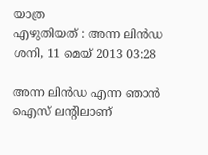യാത്ര
എഴുതിയത് : അന്ന ലിന്‍ഡ
ശനി, 11 മെയ് 2013 03:28

അന്ന ലിന്‍ഡ എന്ന ഞാന്‍ ഐസ് ലന്റിലാണ്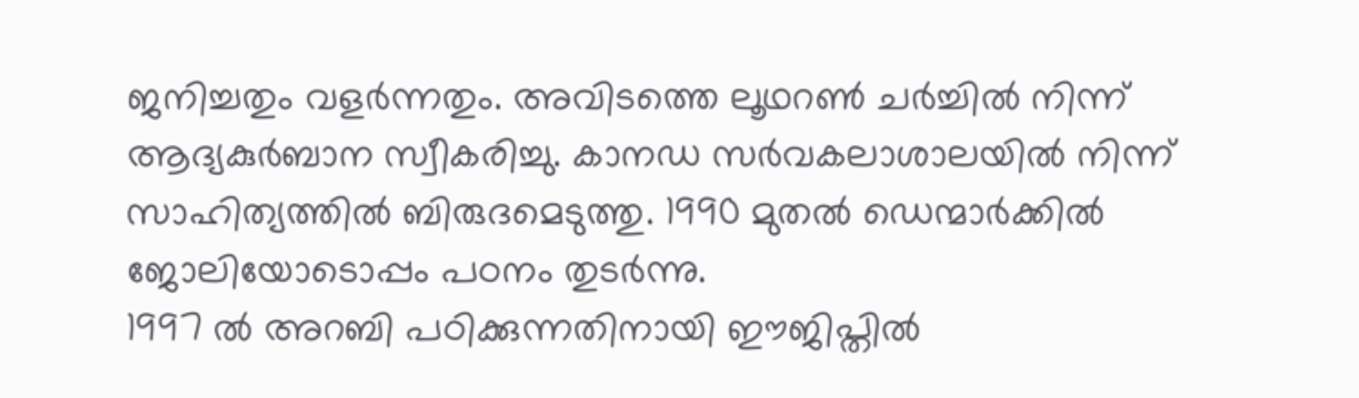ജനിച്ചതും വളര്‍ന്നതും. അവിടത്തെ ലൂഥറണ്‍ ചര്‍ച്ചില്‍ നിന്ന് ആദ്യകുര്‍ബാന സ്വീകരിച്ചു. കാനഡ സര്‍വകലാശാലയില്‍ നിന്ന് സാഹിത്യത്തില്‍ ബിരുദമെടുത്തു. 1990 മുതല്‍ ഡെന്മാര്‍ക്കില്‍ ജോലിയോടൊപ്പം പഠനം തുടര്‍ന്നു.
1997 ല്‍ അറബി പഠിക്കുന്നതിനായി ഈജിപ്തില്‍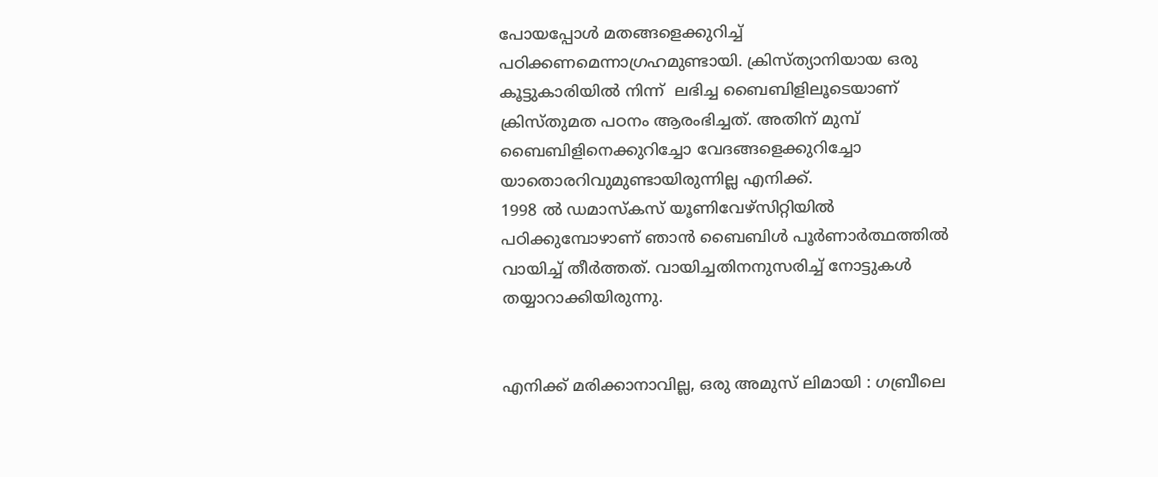പോയപ്പോള്‍ മതങ്ങളെക്കുറിച്ച് പഠിക്കണമെന്നാഗ്രഹമുണ്ടായി. ക്രിസ്ത്യാനിയായ ഒരു കൂട്ടുകാരിയില്‍ നിന്ന്  ലഭിച്ച ബൈബിളിലൂടെയാണ്  ക്രിസ്തുമത പഠനം ആരംഭിച്ചത്. അതിന് മുമ്പ് ബൈബിളിനെക്കുറിച്ചോ വേദങ്ങളെക്കുറിച്ചോ യാതൊരറിവുമുണ്ടായിരുന്നില്ല എനിക്ക്.
1998 ല്‍ ഡമാസ്‌കസ് യൂണിവേഴ്‌സിറ്റിയില്‍ പഠിക്കുമ്പോഴാണ് ഞാന്‍ ബൈബിള്‍ പൂര്‍ണാര്‍ത്ഥത്തില്‍ വായിച്ച് തീര്‍ത്തത്. വായിച്ചതിനനുസരിച്ച് നോട്ടുകള്‍ തയ്യാറാക്കിയിരുന്നു.


എനിക്ക് മരിക്കാനാവില്ല, ഒരു അമുസ് ലിമായി : ഗബ്രീലെ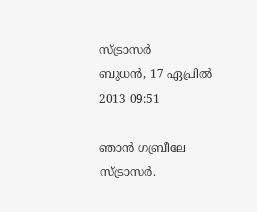സ്ട്രാസര്‍
ബുധന്‍, 17 ഏപ്രില്‍ 2013 09:51

ഞാന്‍ ഗബ്രീലേ സ്ട്രാസര്‍.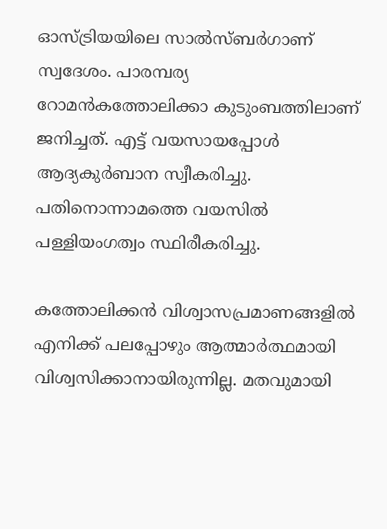ഓസ്ട്രിയയിലെ സാല്‍സ്ബര്‍ഗാണ് സ്വദേശം. പാരമ്പര്യ റോമന്‍കത്തോലിക്കാ കുടുംബത്തിലാണ് ജനിച്ചത്. എട്ട് വയസായപ്പോള്‍ ആദ്യകുര്‍ബാന സ്വീകരിച്ചു. പതിനൊന്നാമത്തെ വയസില്‍ പള്ളിയംഗത്വം സ്ഥിരീകരിച്ചു.

കത്തോലിക്കന്‍ വിശ്വാസപ്രമാണങ്ങളില്‍ എനിക്ക് പലപ്പോഴും ആത്മാര്‍ത്ഥമായി വിശ്വസിക്കാനായിരുന്നില്ല. മതവുമായി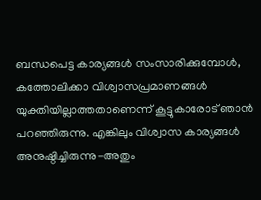ബന്ധപെട്ട കാര്യങ്ങള്‍ സംസാരിക്കുമ്പോള്‍, കത്തോലിക്കാ വിശ്വാസപ്രമാണങ്ങള്‍ യുക്തിയില്ലാത്തതാണെന്ന് കൂട്ടുകാരോട് ഞാന്‍ പറഞ്ഞിരുന്നു. എങ്കിലും വിശ്വാസ കാര്യങ്ങള്‍ അനുഷ്ഠിച്ചിരുന്നു-അതും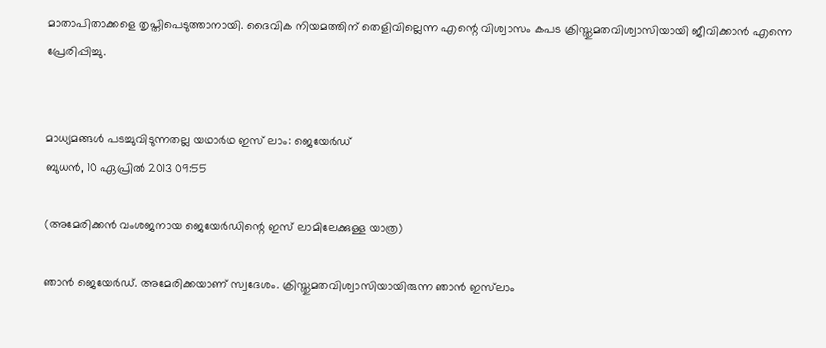മാതാപിതാക്കളെ തൃപ്തിപെടുത്താനായി. ദൈവിക നിയമത്തിന് തെളിവില്ലെന്ന എന്റെ വിശ്വാസം കപട ക്രിസ്തുമതവിശ്വാസിയായി ജീവിക്കാന്‍ എന്നെ പ്രേരിപ്പിച്ചു.


മാധ്യമങ്ങള്‍ പടച്ചുവിടുന്നതല്ല യഥാര്‍ഥ ഇസ് ലാം: ജെയേര്‍ഡ്
ബുധന്‍, 10 ഏപ്രില്‍ 2013 09:55

(അമേരിക്കന്‍ വംശജനായ ജെയേര്‍ഡിന്റെ ഇസ് ലാമിലേക്കുള്ള യാത്ര)

ഞാന്‍ ജെയേര്‍ഡ്. അമേരിക്കയാണ് സ്വദേശം. ക്രിസ്തുമതവിശ്വാസിയായിരുന്ന ഞാന്‍ ഇസ്‌ലാം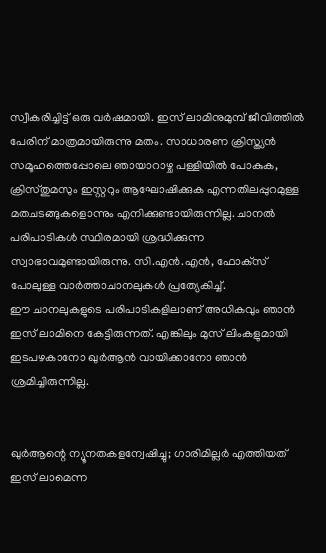സ്വീകരിച്ചിട്ട് ഒരു വര്‍ഷമായി. ഇസ് ലാമിനുമുമ്പ് ജീവിത്തില്‍ പേരിന് മാത്രമായിരുന്നു മതം. സാധാരണ ക്രിസ്ത്യന്‍ സമൂഹത്തെപ്പോലെ ഞായാറാഴ്ച പള്ളിയില്‍ പോകുക, ക്രിസ്തുമസും ഇസ്റ്ററും ആഘോഷിക്കുക എന്നതിലപ്പുറമുള്ള മതചടങ്ങുകളൊന്നും എനിക്കുണ്ടായിരുന്നില്ല. ചാനല്‍ പരിപാടികള്‍ സ്ഥിരമായി ശ്രദ്ധിക്കുന്ന സ്വാഭാവമുണ്ടായിരുന്നു. സി.എന്‍.എന്‍, ഫോക്‌സ് പോലുള്ള വാര്‍ത്താചാനലുകള്‍ പ്രത്യേകിച്ച്.
ഈ ചാനലുകളുടെ പരിപാടികളിലാണ് അധികവും ഞാന്‍ ഇസ് ലാമിനെ കേട്ടിരുന്നത്. എങ്കിലും മുസ് ലിംകളുമായി ഇടപഴകാനോ ഖുര്‍ആന്‍ വായിക്കാനോ ഞാന്‍ ശ്രമിച്ചിരുന്നില്ല.


ഖുര്‍ആന്റെ ന്യൂനതകളന്വേഷിച്ചു; ഗാരിമില്ലര്‍ എത്തിയത് ഇസ് ലാമെന്ന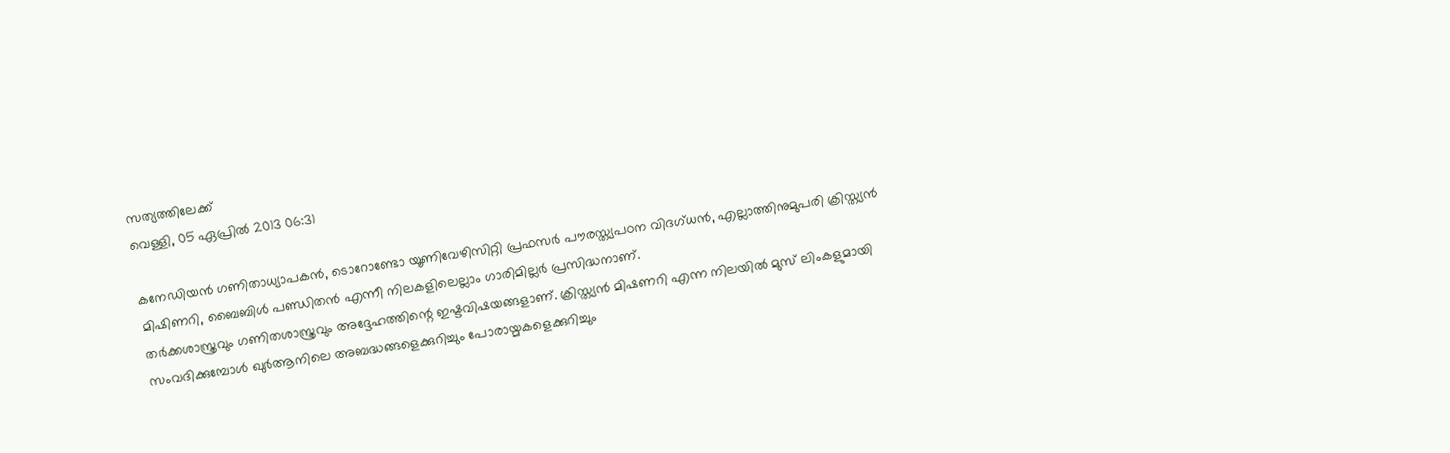സത്യത്തിലേക്ക്
വെള്ളി, 05 ഏപ്രില്‍ 2013 06:31

കനേഡിയന്‍ ഗണിതാധ്യാപകന്‍, ടൊറോണ്ടോ യൂണിവേഴിസിറ്റി പ്രഫസര്‍ പൗരസ്ത്യപഠന വിദഗ്ധന്‍, എല്ലാത്തിനുമുപരി ക്രിസ്ത്യന്‍ മിഷിണറി, ബൈബിള്‍ പണ്ഡിതന്‍ എന്നീ നിലകളിലെല്ലാം ഗാരിമില്ലര്‍ പ്രസിദ്ധനാണ്.
തര്‍ക്കശാസ്ത്രവും ഗണിതശാസ്ത്രവും അദ്ദേഹത്തിന്റെ ഇഷ്ടവിഷയങ്ങളാണ്. ക്രിസ്ത്യന്‍ മിഷണറി എന്ന നിലയില്‍ മുസ് ലിംകളുമായി സംവദിക്കുമ്പോള്‍ ഖുര്‍ആനിലെ അബദ്ധങ്ങളെക്കുറിച്ചും പോരായ്മകളെക്കുറിച്ചും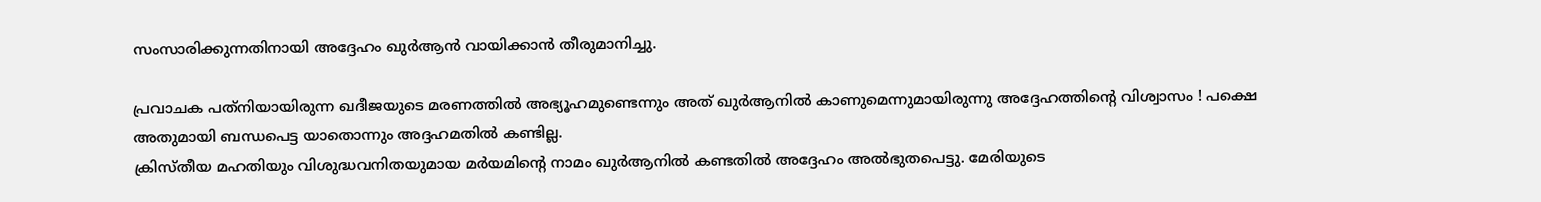സംസാരിക്കുന്നതിനായി അദ്ദേഹം ഖുര്‍ആന്‍ വായിക്കാന്‍ തീരുമാനിച്ചു.

പ്രവാചക പത്‌നിയായിരുന്ന ഖദീജയുടെ മരണത്തില്‍ അഭ്യൂഹമുണ്ടെന്നും അത് ഖുര്‍ആനില്‍ കാണുമെന്നുമായിരുന്നു അദ്ദേഹത്തിന്റെ വിശ്വാസം ! പക്ഷെ അതുമായി ബന്ധപെട്ട യാതൊന്നും അദ്ദഹമതില്‍ കണ്ടില്ല.
ക്രിസ്തീയ മഹതിയും വിശുദ്ധവനിതയുമായ മര്‍യമിന്റെ നാമം ഖുര്‍ആനില്‍ കണ്ടതില്‍ അദ്ദേഹം അല്‍ഭുതപെട്ടു. മേരിയുടെ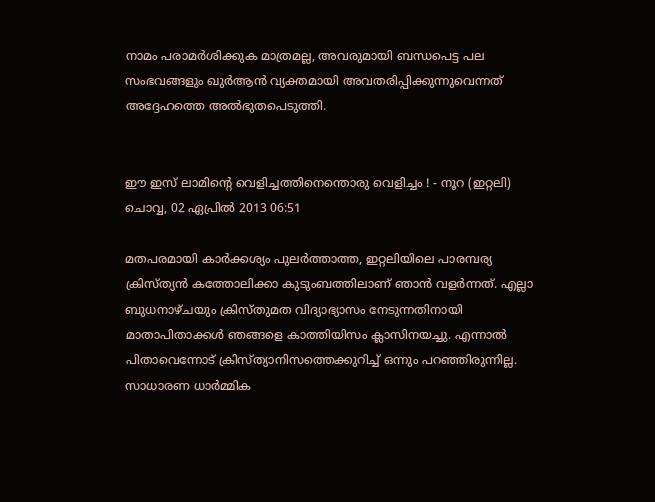നാമം പരാമര്‍ശിക്കുക മാത്രമല്ല, അവരുമായി ബന്ധപെട്ട പല സംഭവങ്ങളും ഖുര്‍ആന്‍ വ്യക്തമായി അവതരിപ്പിക്കുന്നുവെന്നത് അദ്ദേഹത്തെ അല്‍ഭുതപെടുത്തി.


ഈ ഇസ് ലാമിന്റെ വെളിച്ചത്തിനെന്തൊരു വെളിച്ചം ! - നൂറ (ഇറ്റലി)
ചൊവ്വ, 02 ഏപ്രില്‍ 2013 06:51

മതപരമായി കാര്‍ക്കശ്യം പുലര്‍ത്താത്ത, ഇറ്റലിയിലെ പാരമ്പര്യ ക്രിസ്ത്യന്‍ കത്തോലിക്കാ കുടുംബത്തിലാണ് ഞാന്‍ വളര്‍ന്നത്. എല്ലാ ബുധനാഴ്ചയും ക്രിസ്തുമത വിദ്യാഭ്യാസം നേടുന്നതിനായി മാതാപിതാക്കള്‍ ഞങ്ങളെ കാത്തിയിസം ക്ലാസിനയച്ചു. എന്നാല്‍ പിതാവെന്നോട് ക്രിസ്ത്യാനിസത്തെക്കുറിച്ച് ഒന്നും പറഞ്ഞിരുന്നില്ല. സാധാരണ ധാര്‍മ്മിക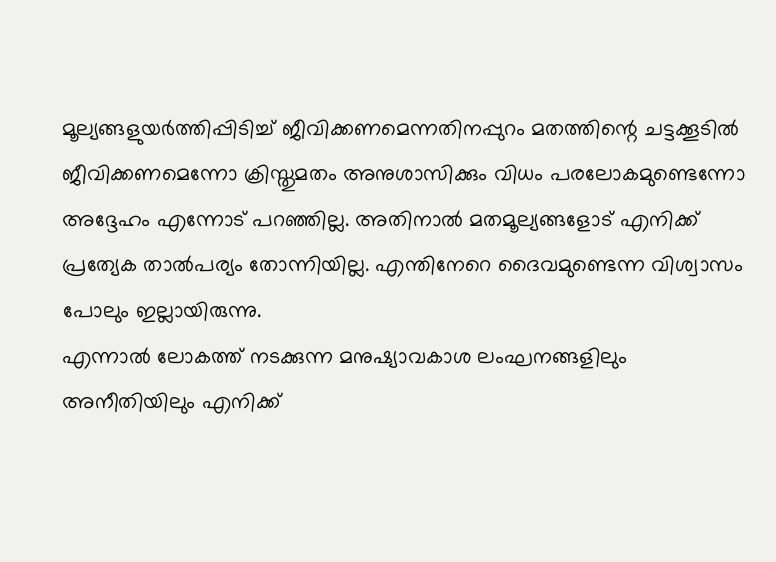മൂല്യങ്ങളുയര്‍ത്തിപ്പിടിച്ച് ജീവിക്കണമെന്നതിനപ്പുറം മതത്തിന്റെ ചട്ടക്കൂടില്‍ ജീവിക്കണമെന്നോ ക്രിസ്തുമതം അനുശാസിക്കും വിധം പരലോകമുണ്ടെന്നോ അദ്ദേഹം എന്നോട് പറഞ്ഞില്ല. അതിനാല്‍ മതമൂല്യങ്ങളോട് എനിക്ക് പ്രത്യേക താല്‍പര്യം തോന്നിയില്ല. എന്തിനേറെ ദൈവമുണ്ടെന്ന വിശ്വാസം പോലും ഇല്ലായിരുന്നു.
എന്നാല്‍ ലോകത്ത് നടക്കുന്ന മനുഷ്യാവകാശ ലംഘനങ്ങളിലും അനീതിയിലും എനിക്ക്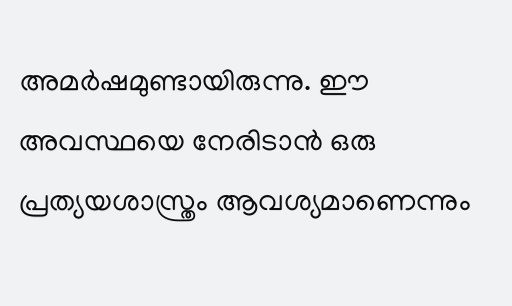അമര്‍ഷമുണ്ടായിരുന്നു. ഈ അവസ്ഥയെ നേരിടാന്‍ ഒരു പ്രത്യയശാസ്ത്രം ആവശ്യമാണെന്നും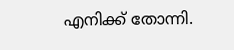എനിക്ക് തോന്നി.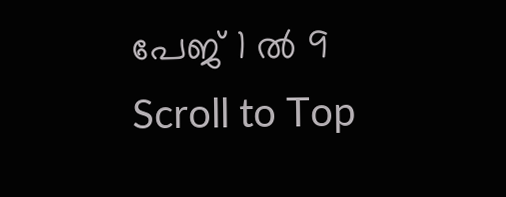പേജ് 1 ൽ 9
Scroll to Top